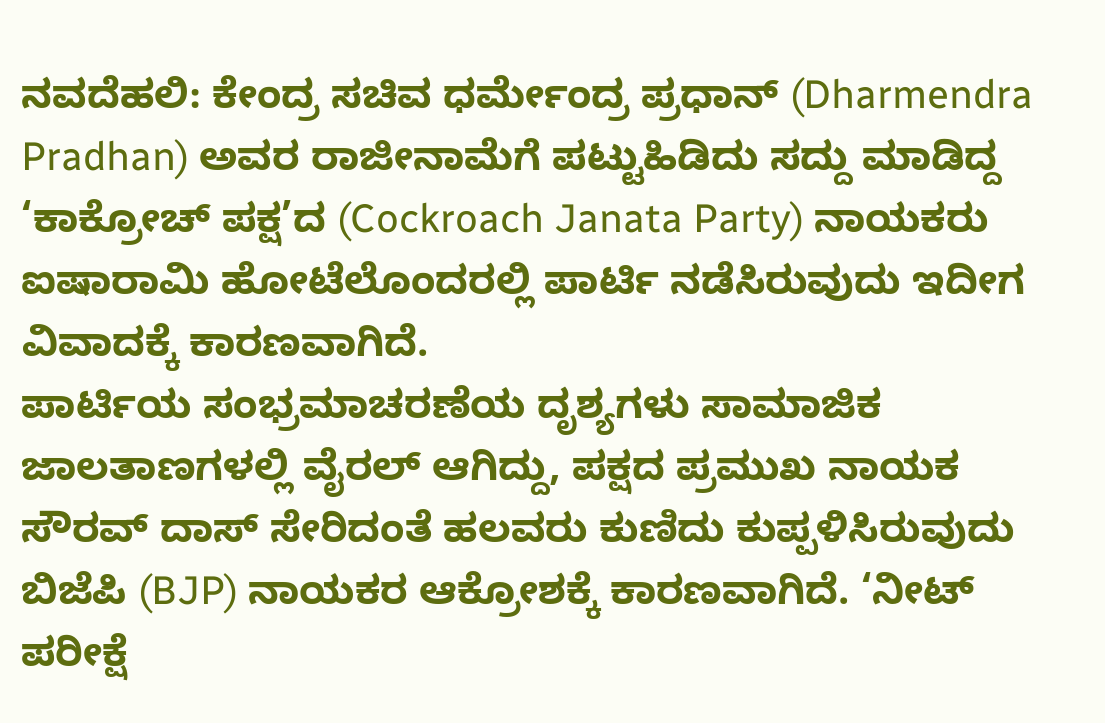ನವದೆಹಲಿ: ಕೇಂದ್ರ ಸಚಿವ ಧರ್ಮೇಂದ್ರ ಪ್ರಧಾನ್ (Dharmendra Pradhan) ಅವರ ರಾಜೀನಾಮೆಗೆ ಪಟ್ಟುಹಿಡಿದು ಸದ್ದು ಮಾಡಿದ್ದ ‘ಕಾಕ್ರೋಚ್ ಪಕ್ಷ’ದ (Cockroach Janata Party) ನಾಯಕರು ಐಷಾರಾಮಿ ಹೋಟೆಲೊಂದರಲ್ಲಿ ಪಾರ್ಟಿ ನಡೆಸಿರುವುದು ಇದೀಗ ವಿವಾದಕ್ಕೆ ಕಾರಣವಾಗಿದೆ.
ಪಾರ್ಟಿಯ ಸಂಭ್ರಮಾಚರಣೆಯ ದೃಶ್ಯಗಳು ಸಾಮಾಜಿಕ ಜಾಲತಾಣಗಳಲ್ಲಿ ವೈರಲ್ ಆಗಿದ್ದು, ಪಕ್ಷದ ಪ್ರಮುಖ ನಾಯಕ ಸೌರವ್ ದಾಸ್ ಸೇರಿದಂತೆ ಹಲವರು ಕುಣಿದು ಕುಪ್ಪಳಿಸಿರುವುದು ಬಿಜೆಪಿ (BJP) ನಾಯಕರ ಆಕ್ರೋಶಕ್ಕೆ ಕಾರಣವಾಗಿದೆ. ‘ನೀಟ್ ಪರೀಕ್ಷೆ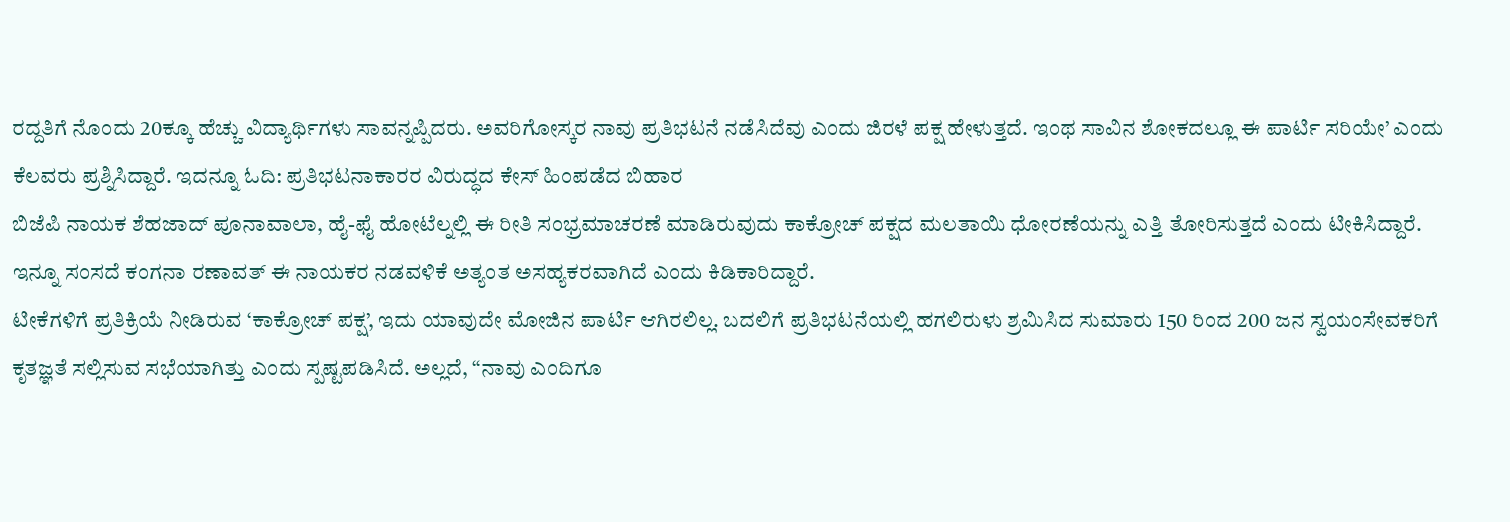ರದ್ದತಿಗೆ ನೊಂದು 20ಕ್ಕೂ ಹೆಚ್ಚು ವಿದ್ಯಾರ್ಥಿಗಳು ಸಾವನ್ನಪ್ಪಿದರು. ಅವರಿಗೋಸ್ಕರ ನಾವು ಪ್ರತಿಭಟನೆ ನಡೆಸಿದೆವು ಎಂದು ಜಿರಳೆ ಪಕ್ಷ ಹೇಳುತ್ತದೆ. ಇಂಥ ಸಾವಿನ ಶೋಕದಲ್ಲೂ ಈ ಪಾರ್ಟಿ ಸರಿಯೇ’ ಎಂದು ಕೆಲವರು ಪ್ರಶ್ನಿಸಿದ್ದಾರೆ. ಇದನ್ನೂ ಓದಿ: ಪ್ರತಿಭಟನಾಕಾರರ ವಿರುದ್ಧದ ಕೇಸ್ ಹಿಂಪಡೆದ ಬಿಹಾರ
ಬಿಜೆಪಿ ನಾಯಕ ಶೆಹಜಾದ್ ಪೂನಾವಾಲಾ, ಹೈ-ಫೈ ಹೋಟೆಲ್ನಲ್ಲಿ ಈ ರೀತಿ ಸಂಭ್ರಮಾಚರಣೆ ಮಾಡಿರುವುದು ಕಾಕ್ರೋಚ್ ಪಕ್ಷದ ಮಲತಾಯಿ ಧೋರಣೆಯನ್ನು ಎತ್ತಿ ತೋರಿಸುತ್ತದೆ ಎಂದು ಟೀಕಿಸಿದ್ದಾರೆ. ಇನ್ನೂ ಸಂಸದೆ ಕಂಗನಾ ರಣಾವತ್ ಈ ನಾಯಕರ ನಡವಳಿಕೆ ಅತ್ಯಂತ ಅಸಹ್ಯಕರವಾಗಿದೆ ಎಂದು ಕಿಡಿಕಾರಿದ್ದಾರೆ.
ಟೀಕೆಗಳಿಗೆ ಪ್ರತಿಕ್ರಿಯೆ ನೀಡಿರುವ ‘ಕಾಕ್ರೋಚ್ ಪಕ್ಷ’, ಇದು ಯಾವುದೇ ಮೋಜಿನ ಪಾರ್ಟಿ ಆಗಿರಲಿಲ್ಲ. ಬದಲಿಗೆ ಪ್ರತಿಭಟನೆಯಲ್ಲಿ ಹಗಲಿರುಳು ಶ್ರಮಿಸಿದ ಸುಮಾರು 150 ರಿಂದ 200 ಜನ ಸ್ವಯಂಸೇವಕರಿಗೆ ಕೃತಜ್ಞತೆ ಸಲ್ಲಿಸುವ ಸಭೆಯಾಗಿತ್ತು ಎಂದು ಸ್ಪಷ್ಟಪಡಿಸಿದೆ. ಅಲ್ಲದೆ, “ನಾವು ಎಂದಿಗೂ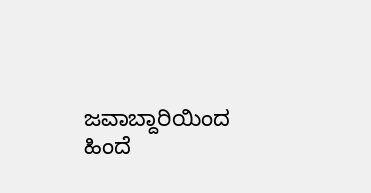ಜವಾಬ್ದಾರಿಯಿಂದ ಹಿಂದೆ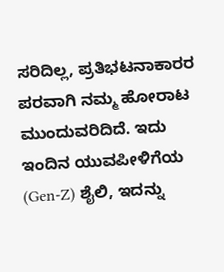ಸರಿದಿಲ್ಲ, ಪ್ರತಿಭಟನಾಕಾರರ ಪರವಾಗಿ ನಮ್ಮ ಹೋರಾಟ ಮುಂದುವರಿದಿದೆ. ಇದು ಇಂದಿನ ಯುವಪೀಳಿಗೆಯ (Gen-Z) ಶೈಲಿ, ಇದನ್ನು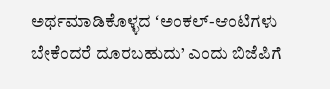ಅರ್ಥಮಾಡಿಕೊಳ್ಳದ ʻಅಂಕಲ್-ಆಂಟಿಗಳು ಬೇಕೆಂದರೆ ದೂರಬಹುದು’ ಎಂದು ಬಿಜೆಪಿಗೆ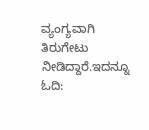ವ್ಯಂಗ್ಯವಾಗಿ ತಿರುಗೇಟು ನೀಡಿದ್ದಾರೆ.ಇದನ್ನೂ ಓದಿ: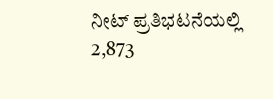ನೀಟ್ ಪ್ರತಿಭಟನೆಯಲ್ಲಿ 2,873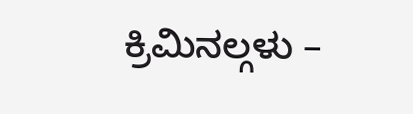ಕ್ರಿಮಿನಲ್ಗಳು –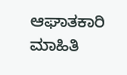ಆಘಾತಕಾರಿ ಮಾಹಿತಿ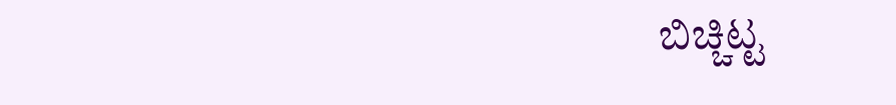ಬಿಚ್ಚಿಟ್ಟ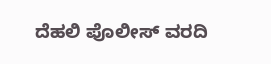ದೆಹಲಿ ಪೊಲೀಸ್ ವರದಿ